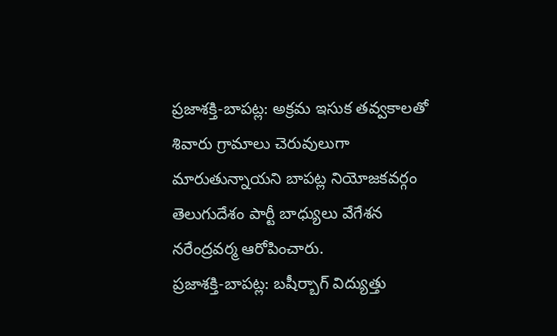ప్రజాశక్తి-బాపట్ల: అక్రమ ఇసుక తవ్వకాలతో శివారు గ్రామాలు చెరువులుగా మారుతున్నాయని బాపట్ల నియోజకవర్గం తెలుగుదేశం పార్టీ బాధ్యులు వేగేశన నరేంద్రవర్మ ఆరోపించారు.
ప్రజాశక్తి-బాపట్ల: బషీర్బాగ్ విద్యుత్తు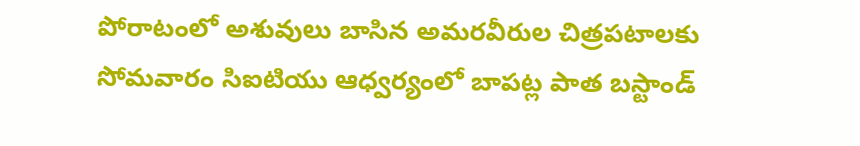పోరాటంలో అశువులు బాసిన అమరవీరుల చిత్రపటాలకు సోమవారం సిఐటియు ఆధ్వర్యంలో బాపట్ల పాత బస్టాండ్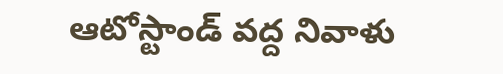ఆటోస్టాండ్ వద్ద నివాళు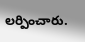లర్పించారు.